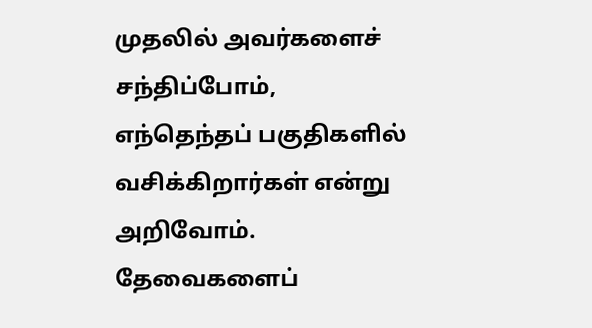முதலில் அவர்களைச் சந்திப்போம், எந்தெந்தப் பகுதிகளில் வசிக்கிறார்கள் என்று அறிவோம். தேவைகளைப்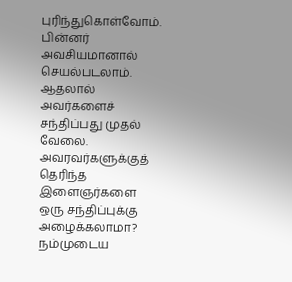புரிந்துகொள்வோம். பின்னர் அவசியமானால் செயல்படலாம். ஆதலால் அவர்களைச் சந்திப்பது முதல் வேலை. அவரவர்களுக்குத் தெரிந்த இளைஞர்களை ஒரு சந்திப்புக்கு அழைக்கலாமா? நம்முடைய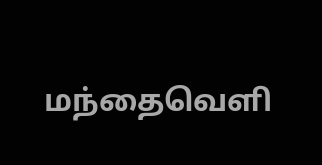மந்தைவெளி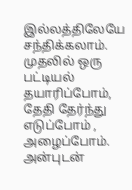இல்லத்திலேயே சந்திக்கலாம். முதலில் ஒரு பட்டியல் தயாரிப்போம், தேதி தேர்ந்து எடுப்போம் , அழைப்போம். அன்புடன்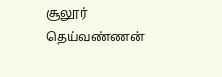சூலூர் தெய்வண்ணன்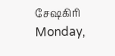சேஷகிரி
Monday,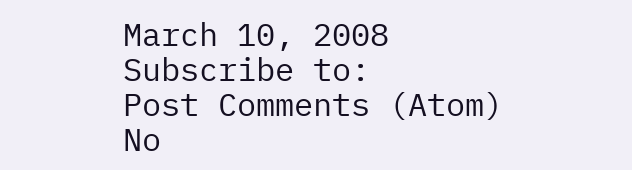March 10, 2008
Subscribe to:
Post Comments (Atom)
No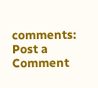comments:
Post a Comment